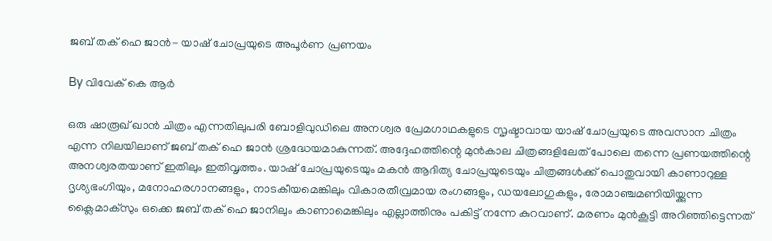ജബ് തക് ഹെ ജാന്‍- യാഷ് ചോപ്രയുടെ അപൂര്‍ണ പ്രണയം

By വിവേക് കെ ആര്‍

ഒരു ഷാരൂഖ് ഖാന്‍ ചിത്രം എന്നതിലുപരി ബോളിവുഡിലെ അനശ്വര പ്രേമഗാഥകളുടെ സൃഷ്ടാവായ യാഷ് ചോപ്രയുടെ അവസാന ചിത്രം എന്ന നിലയിലാണ് ജബ് തക് ഹെ ജാന്‍ ശ്രദ്ധേയമാകുന്നത്. അദ്ദേഹത്തിന്റെ മുന്‍കാല ചിത്രങ്ങളിലേത് പോലെ തന്നെ പ്രണയത്തിന്റെ അനശ്വരതയാണ് ഇതിലും ഇതിവൃത്തം. യാഷ് ചോപ്രയുടെയും മകന്‍ ആദിത്യ ചോപ്രയുടെയും ചിത്രങ്ങള്‍ക്ക് പൊതുവായി കാണാറുള്ള ദൃശ്യഭംഗിയും, മനോഹരഗാനങ്ങളും, നാടകീയമെങ്കിലും വികാരതീവ്രമായ രംഗങ്ങളും, ഡയലോഗുകളും, രോമാഞ്ചമണിയിയ്ക്കുന്ന ക്ലൈമാക്‌സും ഒക്കെ ജബ് തക് ഹെ ജാനിലും കാണാമെങ്കിലും എല്ലാത്തിനും പകിട്ട് നന്നേ കുറവാണ്. മരണം മുന്‍കൂട്ടി അറിഞ്ഞിട്ടെന്നത്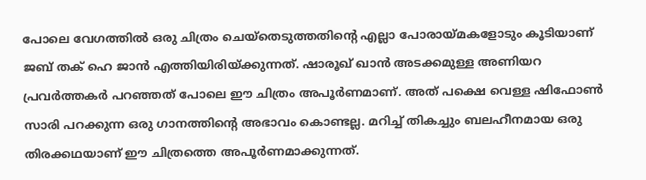പോലെ വേഗത്തില്‍ ഒരു ചിത്രം ചെയ്‌തെടുത്തതിന്റെ എല്ലാ പോരായ്മകളോടും കൂടിയാണ് ജബ് തക് ഹെ ജാന്‍ എത്തിയിരിയ്ക്കുന്നത്. ഷാരൂഖ് ഖാന്‍ അടക്കമുള്ള അണിയറ പ്രവര്‍ത്തകര്‍ പറഞ്ഞത് പോലെ ഈ ചിത്രം അപൂര്‍ണമാണ്. അത് പക്ഷെ വെള്ള ഷിഫോണ്‍ സാരി പറക്കുന്ന ഒരു ഗാനത്തിന്റെ അഭാവം കൊണ്ടല്ല. മറിച്ച് തികച്ചും ബലഹീനമായ ഒരു തിരക്കഥയാണ് ഈ ചിത്രത്തെ അപൂര്‍ണമാക്കുന്നത്.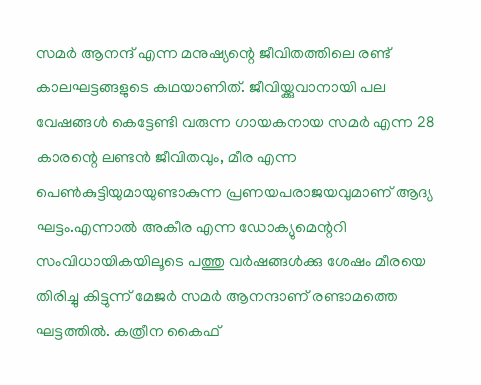സമര്‍ ആനന്ദ് എന്ന മനുഷ്യന്റെ ജീവിതത്തിലെ രണ്ട് കാലഘട്ടങ്ങളുടെ കഥയാണിത്. ജീവിയ്ക്കുവാനായി പല വേഷങ്ങള്‍ കെട്ടേണ്ടി വരുന്ന ഗായകനായ സമര്‍ എന്ന 28 കാരന്റെ ലണ്ടന്‍ ജീവിതവും, മീര എന്ന പെണ്‍കുട്ടിയുമായുണ്ടാകുന്ന പ്രണയപരാജയവുമാണ് ആദ്യ ഘട്ടം.എന്നാല്‍ അകീര എന്ന ഡോക്യുമെന്ററി സംവിധായികയിലൂടെ പത്തു വര്‍ഷങ്ങള്‍ക്കു ശേഷം മീരയെ തിരിച്ചു കിട്ടുന്ന് മേജര്‍ സമര്‍ ആനന്ദാണ് രണ്ടാമത്തെ ഘട്ടത്തില്‍. കത്രീന കൈഫ്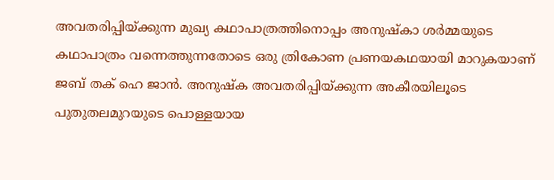അവതരിപ്പിയ്ക്കുന്ന മുഖ്യ കഥാപാത്രത്തിനൊപ്പം അനുഷ്‌കാ ശര്‍മ്മയുടെ കഥാപാത്രം വന്നെത്തുന്നതോടെ ഒരു ത്രികോണ പ്രണയകഥയായി മാറുകയാണ് ജബ് തക് ഹെ ജാന്‍. അനുഷ്‌ക അവതരിപ്പിയ്ക്കുന്ന അകീരയിലൂടെ പുതുതലമുറയുടെ പൊള്ളയായ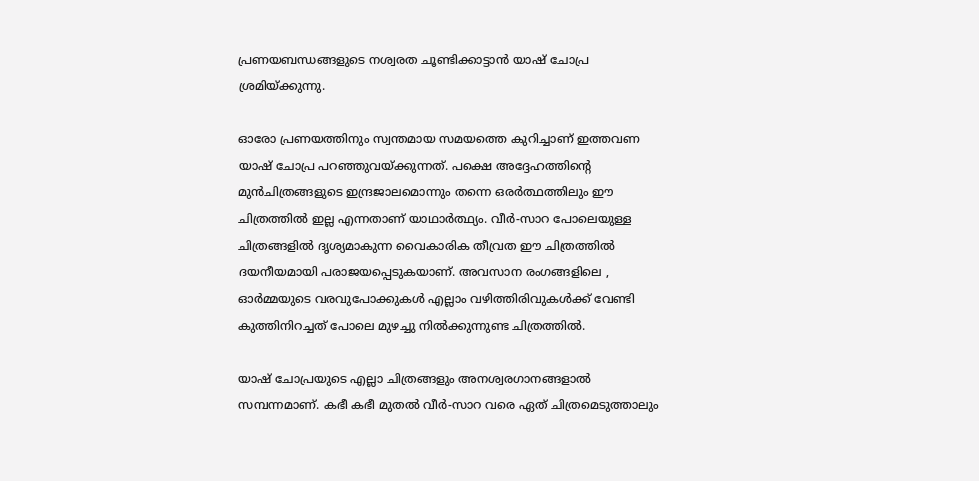പ്രണയബന്ധങ്ങളുടെ നശ്വരത ചൂണ്ടിക്കാട്ടാന്‍ യാഷ് ചോപ്ര ശ്രമിയ്ക്കുന്നു.

ഓരോ പ്രണയത്തിനും സ്വന്തമായ സമയത്തെ കുറിച്ചാണ് ഇത്തവണ യാഷ് ചോപ്ര പറഞ്ഞുവയ്ക്കുന്നത്. പക്ഷെ അദ്ദേഹത്തിന്റെ മുന്‍ചിത്രങ്ങളുടെ ഇന്ദ്രജാലമൊന്നും തന്നെ ഒരര്‍ത്ഥത്തിലും ഈ ചിത്രത്തില്‍ ഇല്ല എന്നതാണ് യാഥാര്‍ത്ഥ്യം. വീര്‍-സാറ പോലെയുള്ള ചിത്രങ്ങളില്‍ ദൃശ്യമാകുന്ന വൈകാരിക തീവ്രത ഈ ചിത്രത്തില്‍ ദയനീയമായി പരാജയപ്പെടുകയാണ്. അവസാന രംഗങ്ങളിലെ , ഓര്‍മ്മയുടെ വരവുപോക്കുകള്‍ എല്ലാം വഴിത്തിരിവുകള്‍ക്ക് വേണ്ടി കുത്തിനിറച്ചത് പോലെ മുഴച്ചു നില്‍ക്കുന്നുണ്ട ചിത്രത്തില്‍.

യാഷ് ചോപ്രയുടെ എല്ലാ ചിത്രങ്ങളും അനശ്വരഗാനങ്ങളാല്‍ സമ്പന്നമാണ്. കഭീ കഭീ മുതല്‍ വീര്‍-സാറ വരെ ഏത് ചിത്രമെടുത്താലും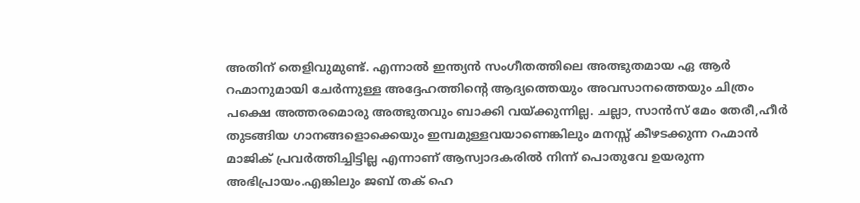അതിന് തെളിവുമുണ്ട്. എന്നാല്‍ ഇന്ത്യന്‍ സംഗീതത്തിലെ അത്ഭുതമായ ഏ ആര്‍ റഹ്മാനുമായി ചേര്‍ന്നുള്ള അദ്ദേഹത്തിന്റെ ആദ്യത്തെയും അവസാനത്തെയും ചിത്രം പക്ഷെ അത്തരമൊരു അത്ഭുതവും ബാക്കി വയ്ക്കുന്നില്ല. ചല്ലാ, സാന്‍സ് മേം തേരീ,ഹീര്‍ തുടങ്ങിയ ഗാനങ്ങളൊക്കെയും ഇമ്പമുള്ളവയാണെങ്കിലും മനസ്സ് കീഴടക്കുന്ന റഹ്മാന്‍ മാജിക് പ്രവര്‍ത്തിച്ചിട്ടില്ല എന്നാണ് ആസ്വാദകരില്‍ നിന്ന് പൊതുവേ ഉയരുന്ന അഭിപ്രായം.എങ്കിലും ജബ് തക് ഹെ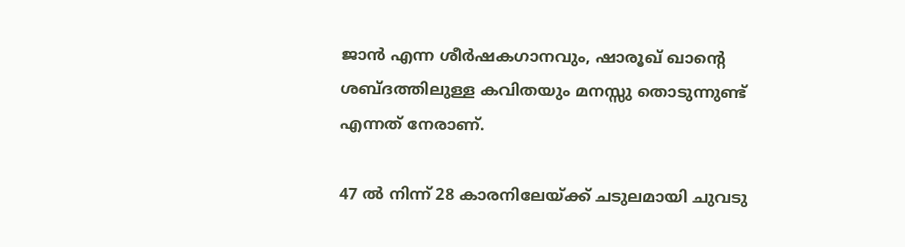ജാന്‍ എന്ന ശീര്‍ഷകഗാനവും, ഷാരൂഖ് ഖാന്റെ ശബ്ദത്തിലുള്ള കവിതയും മനസ്സു തൊടുന്നുണ്ട് എന്നത് നേരാണ്.

47 ല്‍ നിന്ന് 28 കാരനിലേയ്ക്ക് ചടുലമായി ചുവടു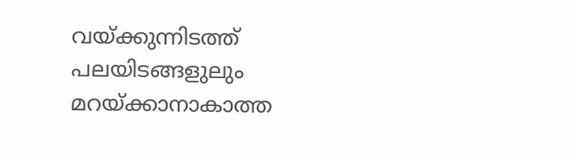വയ്ക്കുന്നിടത്ത് പലയിടങ്ങളുലും മറയ്ക്കാനാകാത്ത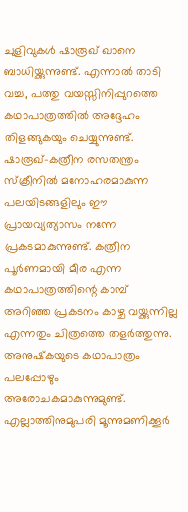ചുളിവുകള്‍ ഷാരൂഖ് ഖാനെ ബാധിയ്ക്കുന്നുണ്ട്. എന്നാല്‍ താടി വച്ച, പത്തു വയസ്സിനിപ്പുറത്തെ കഥാപാത്രത്തില്‍ അദ്ദേഹം തിളങ്ങുകയും ചെയ്യുന്നുണ്ട്. ഷാരൂഖ്-കത്രീന രസതന്ത്രം സ്‌ക്രീനില്‍ മനോഹരമാകുന്ന പലയിടങ്ങളിലും ഈ പ്രായവ്യത്യാസം നന്നേ പ്രകടമാകുന്നുണ്ട്. കത്രീന പൂര്‍ണമായി മീര എന്ന കഥാപാത്രത്തിന്റെ കാമ്പ് അറിഞ്ഞ പ്രകടനം കാഴ്ച വയ്ക്കുന്നില്ല എന്നതും ചിത്രത്തെ തളര്‍ത്തുന്നു. അനുഷ്‌കയുടെ കഥാപാത്രം പലപ്പോഴും അരോചകമാകുന്നുമുണ്ട്. എല്ലാത്തിനുമുപരി മൂന്നുമണിക്കൂര്‍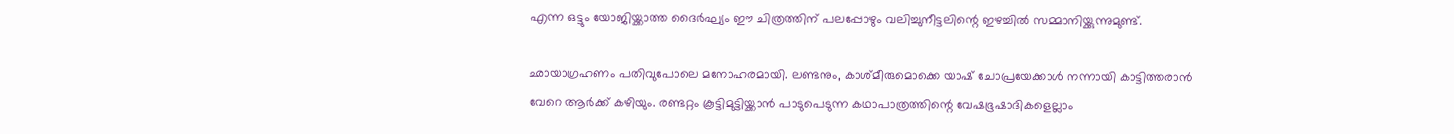എന്ന ഒട്ടും യോജിയ്ക്കാത്ത ദൈര്‍ഘ്യം ഈ ചിത്രത്തിന് പലപ്പോഴും വലിച്ചുനീട്ടലിന്റെ ഇഴച്ചില്‍ സമ്മാനിയ്ക്കുന്നുമുണ്ട്.

ഛായാഗ്രഹണം പതിവുപോലെ മനോഹരമായി. ലണ്ടനും, കാശ്മീരുമൊക്കെ യാഷ് ചോപ്രയേക്കാള്‍ നന്നായി കാട്ടിത്തരാന്‍ വേറെ ആര്‍ക്ക് കഴിയും. രണ്ടറ്റം കൂട്ടിമുട്ടിയ്ക്കാന്‍ പാടുപെടുന്ന കഥാപാത്രത്തിന്റെ വേഷഭൂഷാദികളെല്ലാം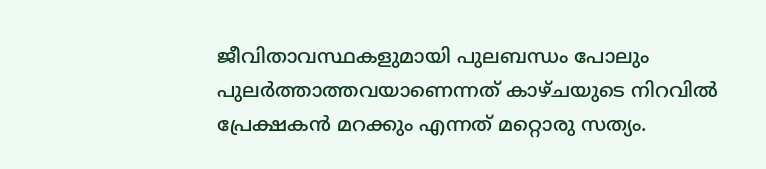ജീവിതാവസ്ഥകളുമായി പുലബന്ധം പോലും പുലര്‍ത്താത്തവയാണെന്നത് കാഴ്ചയുടെ നിറവില്‍ പ്രേക്ഷകന്‍ മറക്കും എന്നത് മറ്റൊരു സത്യം.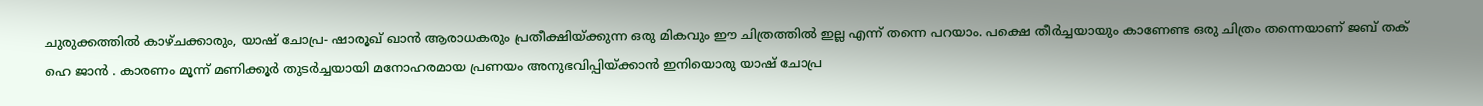ചുരുക്കത്തില്‍ കാഴ്ചക്കാരും, യാഷ് ചോപ്ര- ഷാരൂഖ് ഖാന്‍ ആരാധകരും പ്രതീക്ഷിയ്ക്കുന്ന ഒരു മികവും ഈ ചിത്രത്തില്‍ ഇല്ല എന്ന് തന്നെ പറയാം. പക്ഷെ തീര്‍ച്ചയായും കാണേണ്ട ഒരു ചിത്രം തന്നെയാണ് ജബ് തക് ഹെ ജാന്‍ . കാരണം മൂന്ന് മണിക്കൂര്‍ തുടര്‍ച്ചയായി മനോഹരമായ പ്രണയം അനുഭവിപ്പിയ്ക്കാന്‍ ഇനിയൊരു യാഷ് ചോപ്ര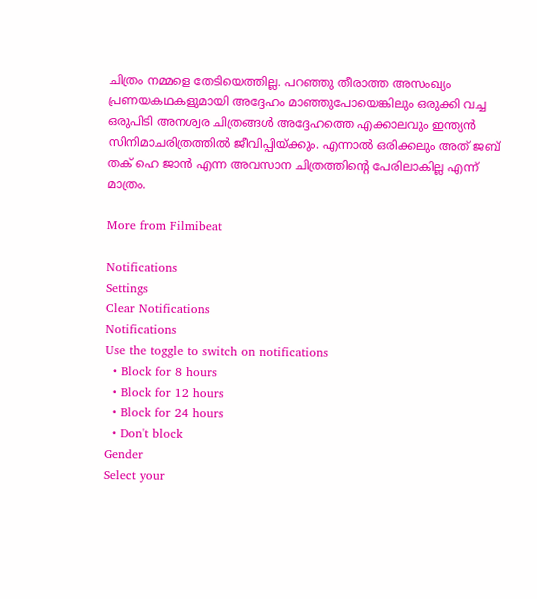ചിത്രം നമ്മളെ തേടിയെത്തില്ല. പറഞ്ഞു തീരാത്ത അസംഖ്യം പ്രണയകഥകളുമായി അദ്ദേഹം മാഞ്ഞുപോയെങ്കിലും ഒരുക്കി വച്ച ഒരുപിടി അനശ്വര ചിത്രങ്ങള്‍ അദ്ദേഹത്തെ എക്കാലവും ഇന്ത്യന്‍ സിനിമാചരിത്രത്തില്‍ ജീവിപ്പിയ്ക്കും. എന്നാല്‍ ഒരിക്കലും അത് ജബ് തക് ഹെ ജാന്‍ എന്ന അവസാന ചിത്രത്തിന്റെ പേരിലാകില്ല എന്ന് മാത്രം.

More from Filmibeat

Notifications
Settings
Clear Notifications
Notifications
Use the toggle to switch on notifications
  • Block for 8 hours
  • Block for 12 hours
  • Block for 24 hours
  • Don't block
Gender
Select your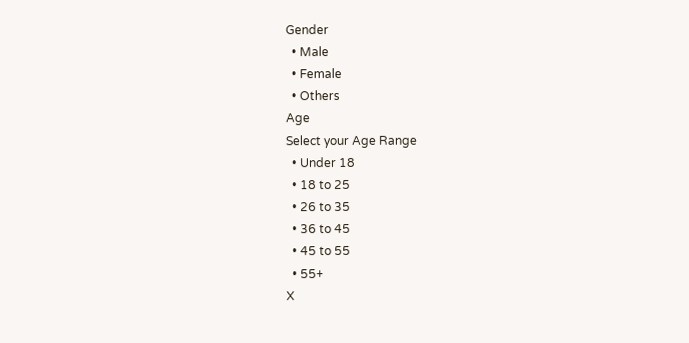Gender
  • Male
  • Female
  • Others
Age
Select your Age Range
  • Under 18
  • 18 to 25
  • 26 to 35
  • 36 to 45
  • 45 to 55
  • 55+
X